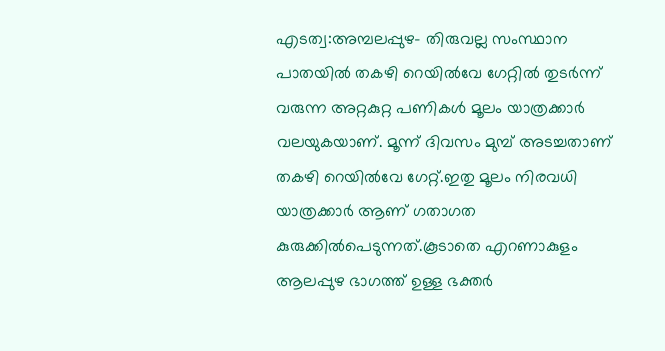എടത്വ:അമ്പലപ്പുഴ- തിരുവല്ല സംസ്ഥാന പാതയിൽ തകഴി റെയിൽവേ ഗേറ്റിൽ തുടർന്ന് വരുന്ന അറ്റകുറ്റ പണികൾ മൂലം യാത്രക്കാർ വലയുകയാണ്. മൂന്ന് ദിവസം മുമ്പ് അടച്ചതാണ് തകഴി റെയിൽവേ ഗേറ്റ്.ഇതു മൂലം നിരവധി യാത്രക്കാർ ആണ് ഗതാഗത കുരുക്കിൽപെടുന്നത്.കൂടാതെ എറണാകുളം ആലപ്പുഴ ഭാഗത്ത് ഉള്ള ഭക്തർ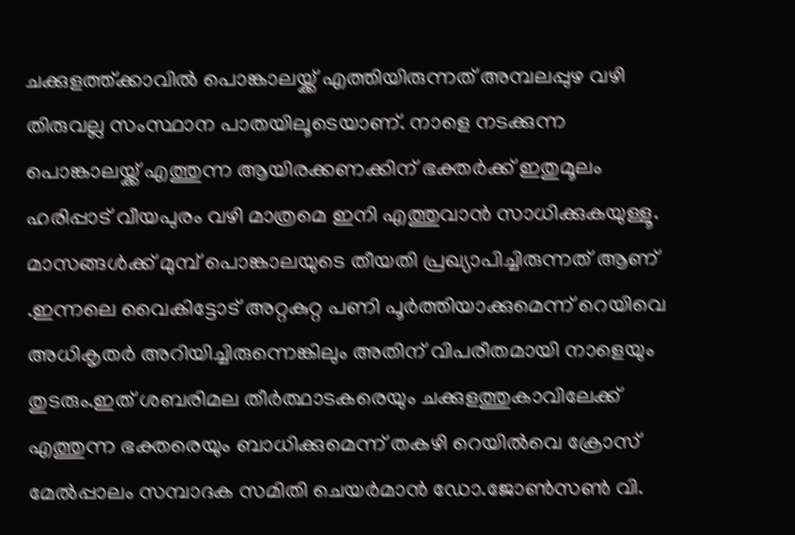ചക്കുളത്ത്ക്കാവിൽ പൊങ്കാലയ്ക്ക് എത്തിയിരുന്നത് അമ്പലപ്പുഴ വഴി തിരുവല്ല സംസ്ഥാന പാതയിലൂടെയാണ്. നാളെ നടക്കുന്ന പൊങ്കാലയ്ക്ക് എത്തുന്ന ആയിരക്കണക്കിന് ഭക്തർക്ക് ഇതുമൂലം ഹരിപ്പാട് വീയപുരം വഴി മാത്രമെ ഇനി എത്തുവാൻ സാധിക്കുകയുള്ളൂ. മാസങ്ങൾക്ക് മുമ്പ് പൊങ്കാലയുടെ തീയതി പ്രഖ്യാപിച്ചിരുന്നത് ആണ് .ഇന്നലെ വൈകിട്ടോട് അറ്റകുറ്റ പണി പൂർത്തിയാക്കുമെന്ന് റെയിവെ അധികൃതർ അറിയിച്ചിരുന്നെങ്കിലും അതിന് വിപരീതമായി നാളെയും തുടരും.ഇത് ശബരിമല തീർത്ഥാടകരെയും ചക്കുളത്തുകാവിലേക്ക് എത്തുന്ന ഭക്തരെയും ബാധിക്കുമെന്ന് തകഴി റെയിൽവെ ക്രോസ് മേൽപ്പാലം സമ്പാദക സമിതി ചെയർമാൻ ഡോ.ജോൺസൺ വി.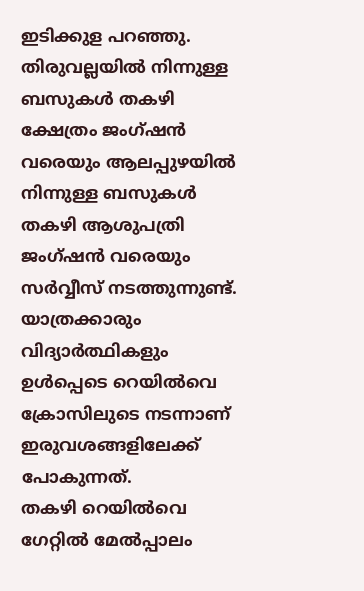ഇടിക്കുള പറഞ്ഞു.
തിരുവല്ലയിൽ നിന്നുള്ള ബസുകൾ തകഴി ക്ഷേത്രം ജംഗ്ഷൻ വരെയും ആലപ്പുഴയിൽ നിന്നുള്ള ബസുകൾ തകഴി ആശുപത്രി ജംഗ്ഷൻ വരെയും സർവ്വീസ് നടത്തുന്നുണ്ട്. യാത്രക്കാരും വിദ്യാർത്ഥികളും ഉൾപ്പെടെ റെയിൽവെ ക്രോസിലുടെ നടന്നാണ് ഇരുവശങ്ങളിലേക്ക് പോകുന്നത്.
തകഴി റെയിൽവെ ഗേറ്റിൽ മേൽപ്പാലം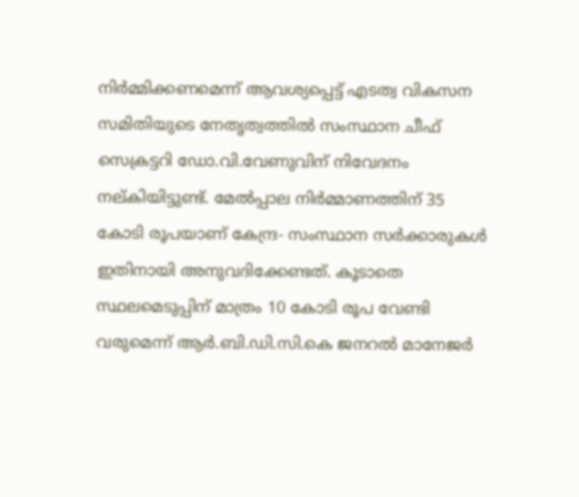നിർമ്മിക്കണമെന്ന് ആവശ്യപ്പെട്ട് എടത്വ വികസന സമിതിയുടെ നേതൃത്വത്തിൽ സംസ്ഥാന ചീഫ് സെക്രട്ടറി ഡോ.വി.വേണുവിന് നിവേദനം നല്കിയിട്ടുണ്ട്. മേൽപ്പാല നിർമ്മാണത്തിന് 35 കോടി രൂപയാണ് കേന്ദ്ര- സംസ്ഥാന സർക്കാരുകൾ ഇതിനായി അനുവദിക്കേണ്ടത്. കൂടാതെ സ്ഥലമെടുപ്പിന് മാത്രം 10 കോടി രൂപ വേണ്ടി വരുമെന്ന് ആർ.ബി.ഡി.സി.കെ ജനറൽ മാനേജർ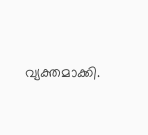വ്യക്തമാക്കി.